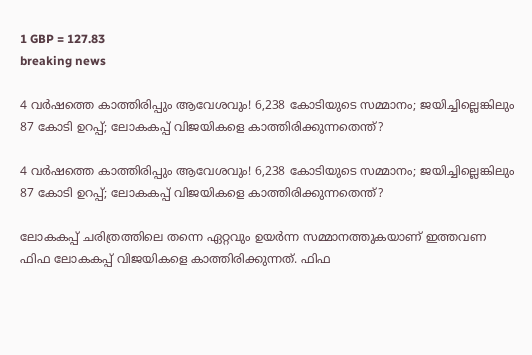1 GBP = 127.83
breaking news

4 വർഷത്തെ കാത്തിരിപ്പും ആവേശവും! 6,238 കോടിയുടെ സമ്മാനം; ജയിച്ചില്ലെങ്കിലും 87 കോടി ഉറപ്പ്; ലോകകപ്പ് വിജയികളെ കാത്തിരിക്കുന്നതെന്ത്?

4 വർഷത്തെ കാത്തിരിപ്പും ആവേശവും! 6,238 കോടിയുടെ സമ്മാനം; ജയിച്ചില്ലെങ്കിലും 87 കോടി ഉറപ്പ്; ലോകകപ്പ് വിജയികളെ കാത്തിരിക്കുന്നതെന്ത്?

ലോകകപ്പ് ചരിത്രത്തിലെ തന്നെ ഏറ്റവും ഉയര്‍ന്ന സമ്മാനത്തുകയാണ് ഇത്തവണ ഫിഫ ലോകകപ്പ് വിജയികളെ കാത്തിരിക്കുന്നത്. ഫിഫ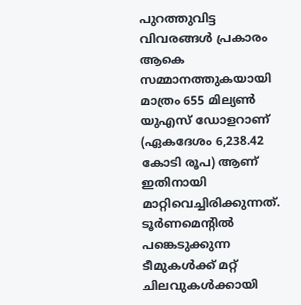പുറത്തുവിട്ട വിവരങ്ങള്‍ പ്രകാരം ആകെ സമ്മാനത്തുകയായി മാത്രം 655 മില്യണ്‍ യുഎസ് ഡോളറാണ് (ഏകദേശം 6,238.42 കോടി രൂപ) ആണ് ഇതിനായി മാറ്റിവെച്ചിരിക്കുന്നത്. ടൂര്‍ണമെന്റില്‍ പങ്കെടുക്കുന്ന ടീമുകള്‍ക്ക് മറ്റ് ചിലവുകള്‍ക്കായി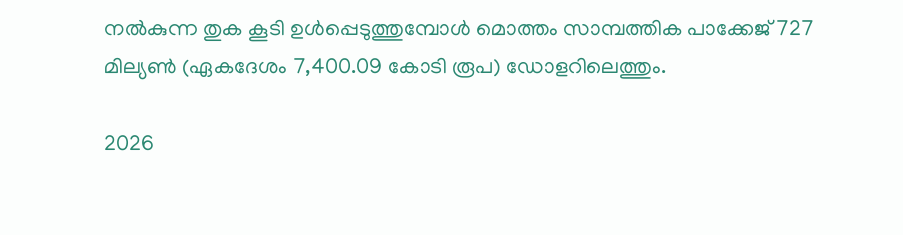നല്‍കുന്ന തുക കൂടി ഉള്‍പ്പെടുത്തുമ്പോള്‍ മൊത്തം സാമ്പത്തിക പാക്കേജ് 727 മില്യണ്‍ (ഏകദേശം 7,400.09 കോടി രൂപ) ഡോളറിലെത്തും.

2026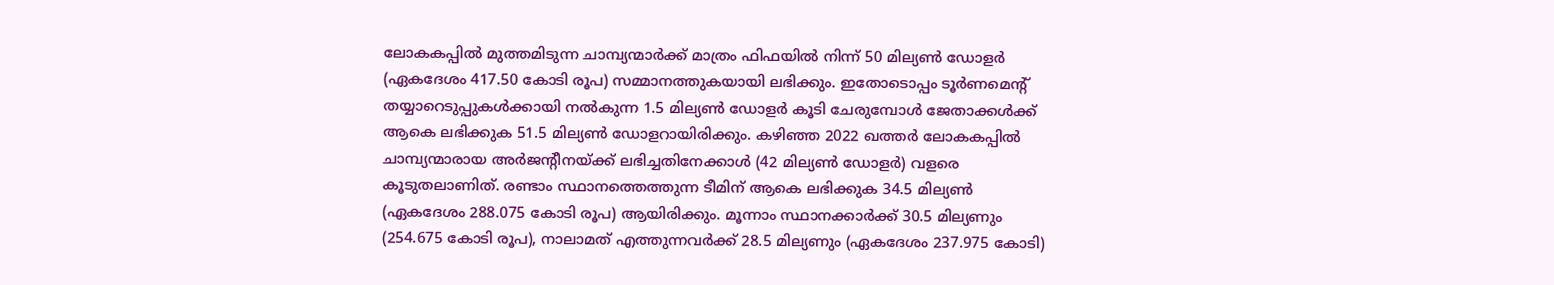ലോകകപ്പില്‍ മുത്തമിടുന്ന ചാമ്പ്യന്മാര്‍ക്ക് മാത്രം ഫിഫയില്‍ നിന്ന് 50 മില്യണ്‍ ഡോളര്‍ (ഏകദേശം 417.50 കോടി രൂപ) സമ്മാനത്തുകയായി ലഭിക്കും. ഇതോടൊപ്പം ടൂര്‍ണമെന്റ് തയ്യാറെടുപ്പുകള്‍ക്കായി നല്‍കുന്ന 1.5 മില്യണ്‍ ഡോളര്‍ കൂടി ചേരുമ്പോള്‍ ജേതാക്കള്‍ക്ക് ആകെ ലഭിക്കുക 51.5 മില്യണ്‍ ഡോളറായിരിക്കും. കഴിഞ്ഞ 2022 ഖത്തര്‍ ലോകകപ്പില്‍ ചാമ്പ്യന്മാരായ അര്‍ജന്റീനയ്ക്ക് ലഭിച്ചതിനേക്കാള്‍ (42 മില്യണ്‍ ഡോളര്‍) വളരെ കൂടുതലാണിത്. രണ്ടാം സ്ഥാനത്തെത്തുന്ന ടീമിന് ആകെ ലഭിക്കുക 34.5 മില്യണ്‍ (ഏകദേശം 288.075 കോടി രൂപ) ആയിരിക്കും. മൂന്നാം സ്ഥാനക്കാര്‍ക്ക് 30.5 മില്യണും (254.675 കോടി രൂപ), നാലാമത് എത്തുന്നവര്‍ക്ക് 28.5 മില്യണും (ഏകദേശം 237.975 കോടി)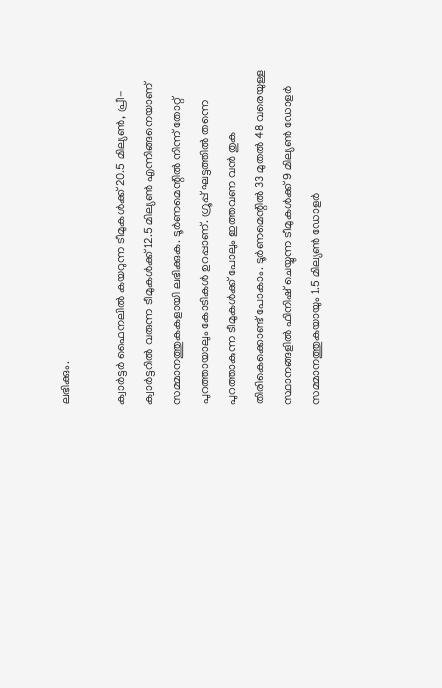ലഭിക്കും.

ക്വാര്‍ട്ടര്‍ ഫൈനലില്‍ കയറുന്ന ടീമുകള്‍ക്ക് 20.5 മില്യണ്‍, പ്രീ-ക്വാര്‍ട്ടറില്‍ വരുന്ന ടീമുകള്‍ക്ക് 12.5 മില്യണ്‍ എന്നിങ്ങനെയാണ് സമ്മാനത്തുകകളായി ലഭിക്കുക. ടൂര്‍ണമെന്റില്‍ നിന്ന് തോറ്റ് പുറത്തായാലും കോടികള്‍ ഉറപ്പാണ്. ഗ്രൂപ്പ് ഘട്ടത്തില്‍ തന്നെ പുറത്താകുന്ന ടീമുകള്‍ക്ക് പോലും ഇത്തവണ വന്‍ തുക തിരികെക്കൊണ്ട് പോകാം. ടൂര്‍ണമെന്റില്‍ 33 മുതല്‍ 48 വരെയുള്ള സ്ഥാനങ്ങളില്‍ ഫിനിഷ് ചെയ്യുന്ന ടീമുകള്‍ക്ക് 9 മില്യണ്‍ ഡോളര്‍ സമ്മാനത്തുകയായും 1.5 മില്യണ്‍ ഡോളര്‍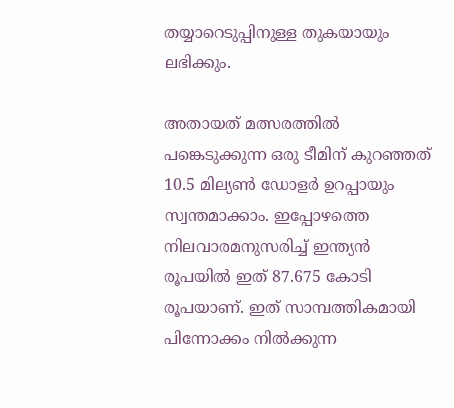തയ്യാറെടുപ്പിനുള്ള തുകയായും ലഭിക്കും.

അതായത് മത്സരത്തില്‍ പങ്കെടുക്കുന്ന ഒരു ടീമിന് കുറഞ്ഞത് 10.5 മില്യണ്‍ ഡോളര്‍ ഉറപ്പായും സ്വന്തമാക്കാം. ഇപ്പോഴത്തെ നിലവാരമനുസരിച്ച് ഇന്ത്യന്‍ രൂപയില്‍ ഇത് 87.675 കോടി രൂപയാണ്. ഇത് സാമ്പത്തികമായി പിന്നോക്കം നില്‍ക്കുന്ന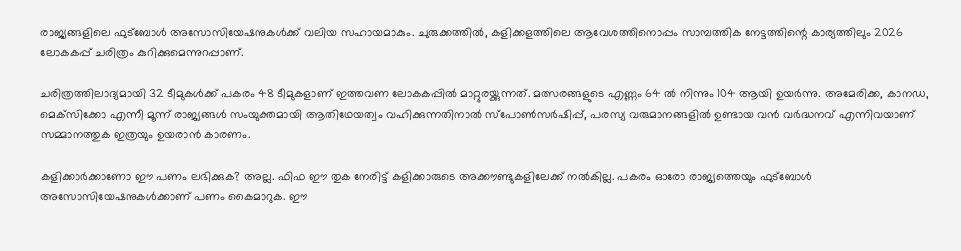രാജ്യങ്ങളിലെ ഫുട്‌ബോള്‍ അസോസിയേഷനുകള്‍ക്ക് വലിയ സഹായമാകും. ചുരുക്കത്തില്‍, കളിക്കളത്തിലെ ആവേശത്തിനൊപ്പം സാമ്പത്തിക നേട്ടത്തിന്റെ കാര്യത്തിലും 2026 ലോകകപ്പ് ചരിത്രം കുറിക്കുമെന്നുറപ്പാണ്.

ചരിത്രത്തിലാദ്യമായി 32 ടീമുകള്‍ക്ക് പകരം 48 ടീമുകളാണ് ഇത്തവണ ലോകകപ്പില്‍ മാറ്റുരയ്ക്കുന്നത്. മത്സരങ്ങളുടെ എണ്ണം 64 ല്‍ നിന്നും 104 ആയി ഉയര്‍ന്നു. അമേരിക്ക, കാനഡ, മെക്‌സിക്കോ എന്നീ മൂന്ന് രാജ്യങ്ങള്‍ സംയുക്തമായി ആതിഥേയത്വം വഹിക്കുന്നതിനാല്‍ സ്‌പോണ്‍സര്‍ഷിപ്പ്, പരസ്യ വരുമാനങ്ങളില്‍ ഉണ്ടായ വന്‍ വര്‍ദ്ധനവ് എന്നിവയാണ് സമ്മാനത്തുക ഇത്രയും ഉയരാന്‍ കാരണം.

കളിക്കാര്‍ക്കാണോ ഈ പണം ലഭിക്കുക? അല്ല. ഫിഫ ഈ തുക നേരിട്ട് കളിക്കാരുടെ അക്കൗണ്ടുകളിലേക്ക് നല്‍കില്ല. പകരം ഓരോ രാജ്യത്തെയും ഫുട്‌ബോള്‍ അസോസിയേഷനുകള്‍ക്കാണ് പണം കൈമാറുക. ഈ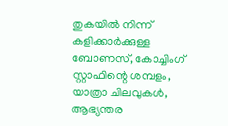തുകയില്‍ നിന്ന് കളിക്കാര്‍ക്കുള്ള ബോണസ്, കോച്ചിംഗ് സ്റ്റാഫിന്റെ ശമ്പളം, യാത്രാ ചിലവുകള്‍, ആഭ്യന്തര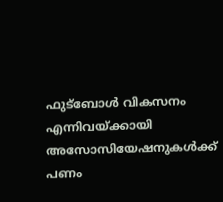ഫുട്‌ബോള്‍ വികസനം എന്നിവയ്ക്കായി അസോസിയേഷനുകള്‍ക്ക് പണം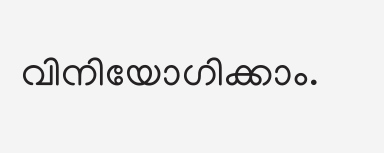വിനിയോഗിക്കാം.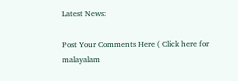Latest News:

Post Your Comments Here ( Click here for malayalam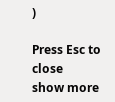)

Press Esc to close
show more